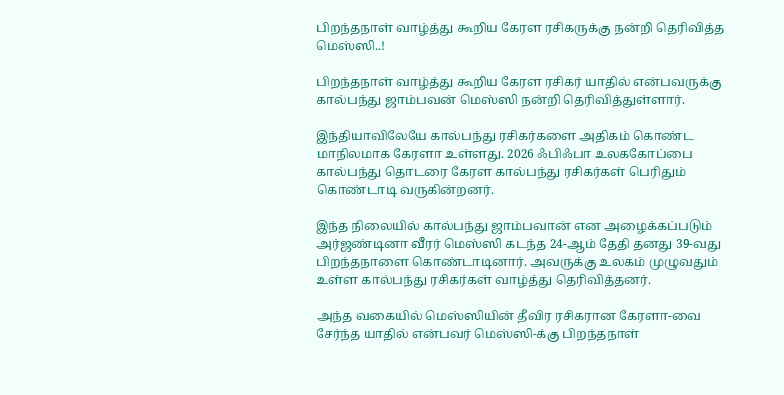பிறந்தநாள் வாழ்த்து கூறிய கேரள ரசிகருக்கு நன்றி தெரிவித்த மெஸ்ஸி..!

பிறந்தநாள் வாழ்த்து கூறிய கேரள ரசிகர் யாதில் என்பவருக்கு கால்பந்து ஜாம்பவன் மெஸ்ஸி நன்றி தெரிவித்துள்ளார்.

இந்தியாவிலேயே கால்பந்து ரசிகர்களை அதிகம் கொண்ட மாநிலமாக கேரளா உள்ளது. 2026 ஃபிஃபா உலககோப்பை கால்பந்து தொடரை கேரள கால்பந்து ரசிகர்கள் பெரிதும் கொண்டாடி வருகின்றனர்.

இந்த நிலையில் கால்பந்து ஜாம்பவான் என அழைக்கப்படும் அர்ஜண்டினா வீரர் மெஸ்ஸி கடந்த 24-ஆம் தேதி தனது 39-வது பிறந்தநாளை கொண்டாடினார். அவருக்கு உலகம் முழுவதும் உள்ள கால்பந்து ரசிகர்கள் வாழ்த்து தெரிவித்தனர்.

அந்த வகையில் மெஸ்ஸியின் தீவிர ரசிகரான கேரளா-வை சேர்ந்த யாதில் என்பவர் மெஸ்ஸி-க்கு பிறந்தநாள்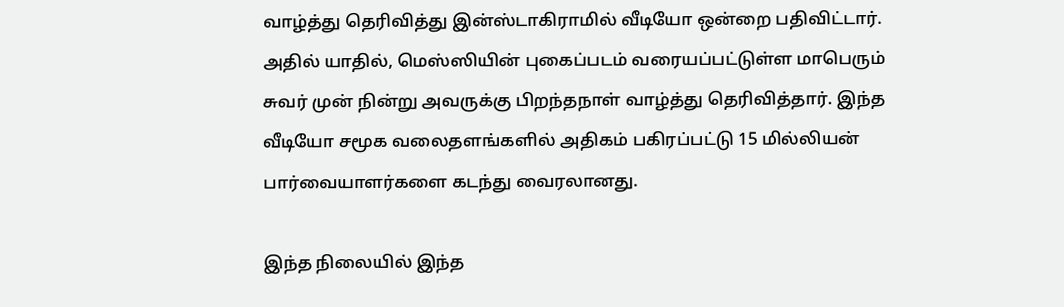வாழ்த்து தெரிவித்து இன்ஸ்டாகிராமில் வீடியோ ஒன்றை பதிவிட்டார். அதில் யாதில், மெஸ்ஸியின் புகைப்படம் வரையப்பட்டுள்ள மாபெரும் சுவர் முன் நின்று அவருக்கு பிறந்தநாள் வாழ்த்து தெரிவித்தார். இந்த வீடியோ சமூக வலைதளங்களில் அதிகம் பகிரப்பட்டு 15 மில்லியன் பார்வையாளர்களை கடந்து வைரலானது.

இந்த நிலையில் இந்த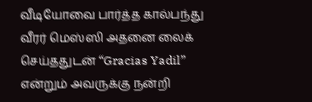வீடியோவை பார்த்த கால்பந்து வீரர் மெஸ்ஸி அதனை லைக் செய்ததுடன் “Gracias Yadil” என்றும் அவருக்கு நன்றி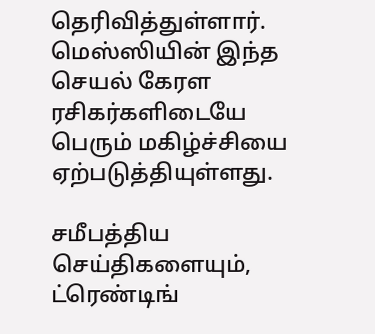தெரிவித்துள்ளார். மெஸ்ஸியின் இந்த செயல் கேரள ரசிகர்களிடையே பெரும் மகிழ்ச்சியை ஏற்படுத்தியுள்ளது.

சமீபத்திய செய்திகளையும், ட்ரெண்டிங்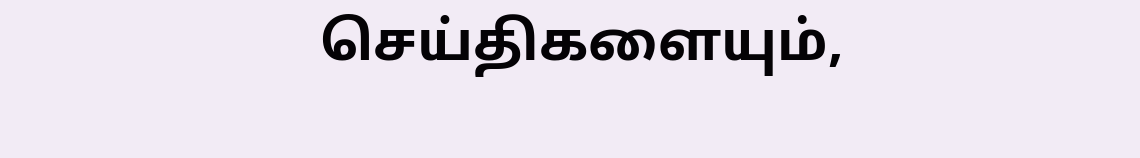செய்திகளையும்,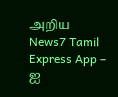அறிய News7 Tamil Express App – ஐ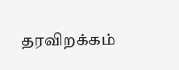தரவிறக்கம்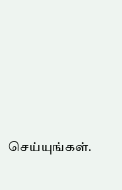செய்யுங்கள்.